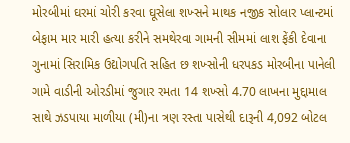મોરબીમાં ઘરમાં ચોરી કરવા ઘૂસેલા શખ્સને માથક નજીક સોલાર પ્લાન્ટમાં બેફામ માર મારી હત્યા કરીને સમથેરવા ગામની સીમમાં લાશ ફેંકી દેવાના ગુનામાં સિરામિક ઉદ્યોગપતિ સહિત છ શખ્સોની ધરપકડ મોરબીના પાનેલી ગામે વાડીની ઓરડીમાં જુગાર રમતા 14 શખ્સો 4.70 લાખના મુદ્દામાલ સાથે ઝડપાયા માળીયા (મી)ના ત્રણ રસ્તા પાસેથી દારૂની 4,092 બોટલ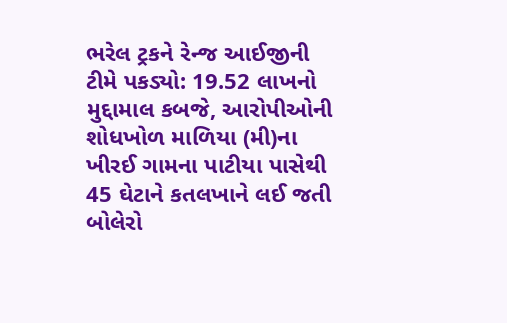ભરેલ ટ્રકને રેન્જ આઈજીની ટીમે પકડ્યો: 19.52 લાખનો મુદ્દામાલ કબજે, આરોપીઓની શોધખોળ માળિયા (મી)ના ખીરઈ ગામના પાટીયા પાસેથી 45 ઘેટાને કતલખાને લઈ જતી બોલેરો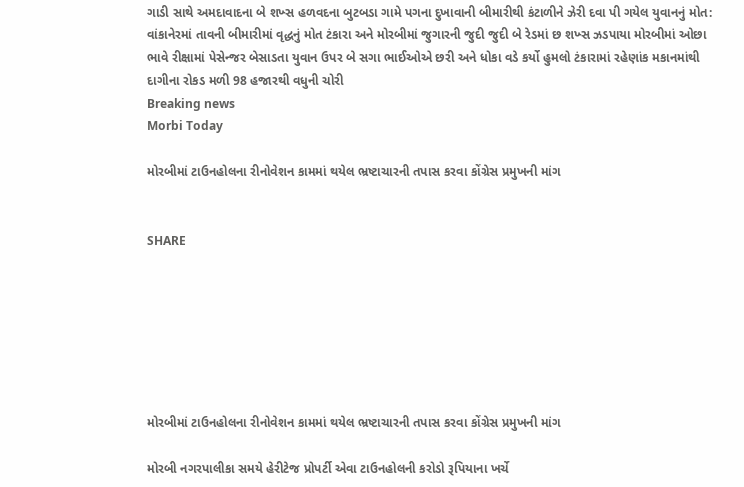ગાડી સાથે અમદાવાદના બે શખ્સ હળવદના બુટબડા ગામે પગના દુખાવાની બીમારીથી કંટાળીને ઝેરી દવા પી ગયેલ યુવાનનું મોત: વાંકાનેરમાં તાવની બીમારીમાં વૃદ્ધનું મોત ટંકારા અને મોરબીમાં જુગારની જુદી જુદી બે રેડમાં છ શખ્સ ઝડપાયા મોરબીમાં ઓછા ભાવે રીક્ષામાં પેસેન્જર બેસાડતા યુવાન ઉપર બે સગા ભાઈઓએ છરી અને ધોકા વડે કર્યો હુમલો ટંકારામાં રહેણાંક મકાનમાંથી દાગીના રોકડ મળી 98 હજારથી વધુની ચોરી
Breaking news
Morbi Today

મોરબીમાં ટાઉનહોલના રીનોવેશન કામમાં થયેલ ભ્રષ્ટાચારની તપાસ કરવા કોંગ્રેસ પ્રમુખની માંગ


SHARE







મોરબીમાં ટાઉનહોલના રીનોવેશન કામમાં થયેલ ભ્રષ્ટાચારની તપાસ કરવા કોંગ્રેસ પ્રમુખની માંગ

મોરબી નગરપાલીકા સમયે હેરીટેજ પ્રોપર્ટી એવા ટાઉનહોલની કરોડો રૂપિયાના ખર્ચે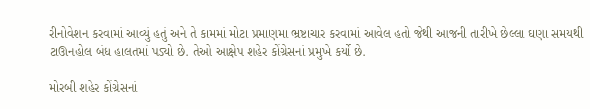રીનોવેશન કરવામાં આવ્યું હતું અને તે કામમાં મોટા પ્રમાણમા ભ્રષ્ટાચાર કરવામાં આવેલ હતો જેથી આજની તારીખે છેલ્લા ઘણા સમયથી ટાઊનહોલ બંધ હાલતમાં પડ્યો છે. તેઓ આક્ષેપ શહેર કોંગ્રેસનાં પ્રમુખે કર્યો છે.

મોરબી શહેર કોંગ્રેસનાં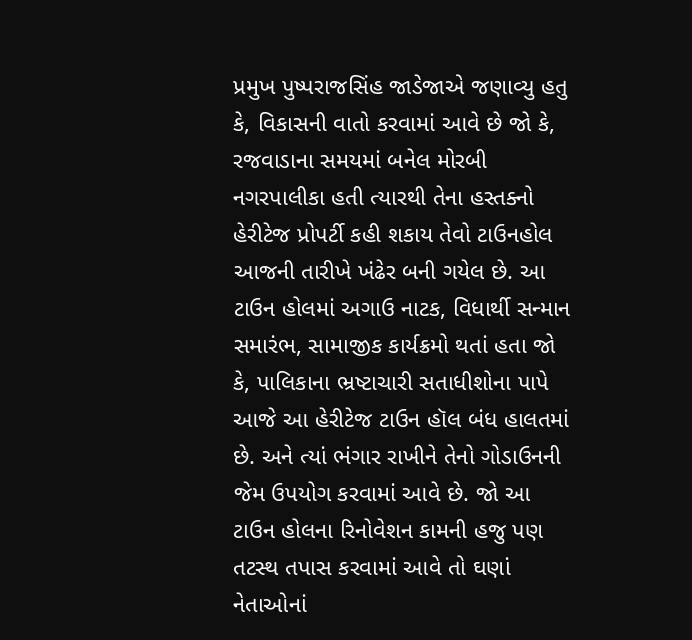પ્રમુખ પુષ્પરાજસિંહ જાડેજાએ જણાવ્યુ હતુ કે, વિકાસની વાતો કરવામાં આવે છે જો કે, રજવાડાના સમયમાં બનેલ મોરબી નગરપાલીકા હતી ત્યારથી તેના હસ્તક્નો હેરીટેજ પ્રોપર્ટી કહી શકાય તેવો ટાઉનહોલ આજની તારીખે ખંઢેર બની ગયેલ છે. આ ટાઉન હોલમાં અગાઉ નાટક, વિધાર્થી સન્માન સમારંભ, સામાજીક કાર્યક્રમો થતાં હતા જો કે, પાલિકાના ભ્રષ્ટાચારી સતાધીશોના પાપે આજે આ હેરીટેજ ટાઉન હૉલ બંધ હાલતમાં છે. અને ત્યાં ભંગાર રાખીને તેનો ગોડાઉનની જેમ ઉપયોગ કરવામાં આવે છે. જો આ ટાઉન હોલના રિનોવેશન કામની હજુ પણ તટસ્થ તપાસ કરવામાં આવે તો ઘણાં નેતાઓનાં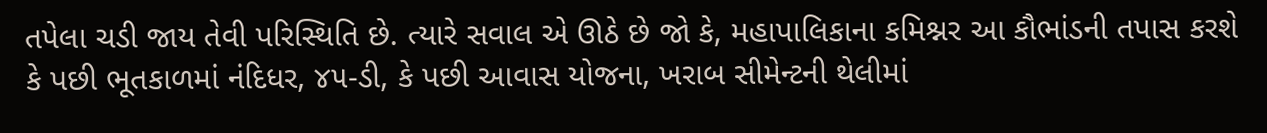તપેલા ચડી જાય તેવી પરિસ્થિતિ છે. ત્યારે સવાલ એ ઊઠે છે જો કે, મહાપાલિકાના કમિશ્નર આ કૌભાંડની તપાસ કરશે કે પછી ભૂતકાળમાં નંદિધર, ૪૫-ડી, કે પછી આવાસ યોજના, ખરાબ સીમેન્ટની થેલીમાં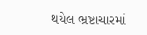થયેલ ભ્રષ્ટાચારમાં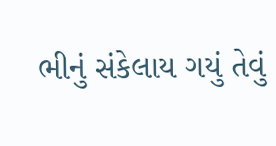ભીનું સંકેલાય ગયું તેવું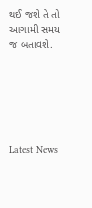થઈ જશે તે તો આગામી સમય જ બતાવશે.






Latest News